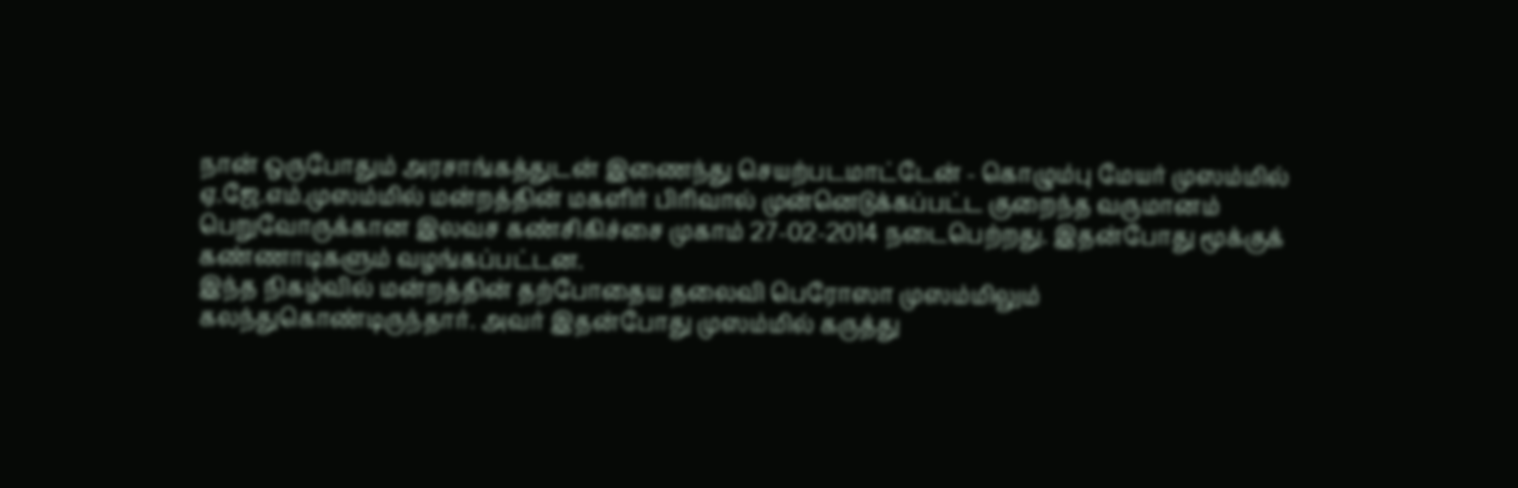நான் ஒருபோதும் அரசாங்கத்துடன் இணைந்து செயற்படமாட்டேன் - கொழும்பு மேயர் முஸம்மில்
ஏ.ஜே.எம்.முஸம்மில் மன்றத்தின் மகளிர் பிரிவால் முன்னெடுக்கப்பட்ட குறைந்த வருமானம் பெறுவோருக்கான இலவச கண்சிகிச்சை முகாம் 27-02-2014 நடைபெற்றது. இதன்போது மூக்குக் கண்ணாடிகளும் வழங்கப்பட்டன.
இந்த நிகழ்வில் மன்றத்தின் தற்போதைய தலைவி பெரோஸா முஸம்மிலும் கலந்துகொண்டிருந்தார். அவர் இதன்போது முஸம்மில் கருத்து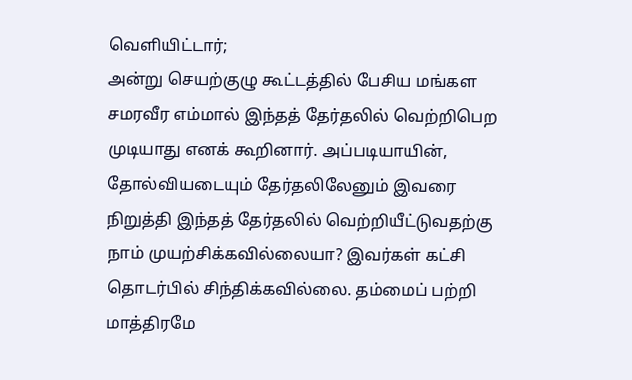வெளியிட்டார்;
அன்று செயற்குழு கூட்டத்தில் பேசிய மங்கள சமரவீர எம்மால் இந்தத் தேர்தலில் வெற்றிபெற முடியாது எனக் கூறினார். அப்படியாயின், தோல்வியடையும் தேர்தலிலேனும் இவரை நிறுத்தி இந்தத் தேர்தலில் வெற்றியீட்டுவதற்கு நாம் முயற்சிக்கவில்லையா? இவர்கள் கட்சி தொடர்பில் சிந்திக்கவில்லை. தம்மைப் பற்றி மாத்திரமே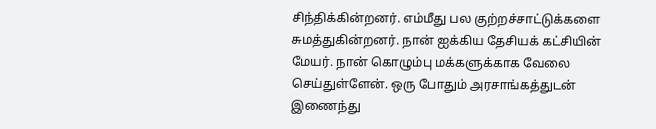சிந்திக்கின்றனர். எம்மீது பல குற்றச்சாட்டுக்களை சுமத்துகின்றனர். நான் ஐக்கிய தேசியக் கட்சியின் மேயர். நான் கொழும்பு மக்களுக்காக வேலை செய்துள்ளேன். ஒரு போதும் அரசாங்கத்துடன் இணைந்து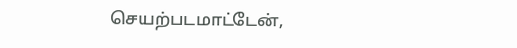செயற்படமாட்டேன்,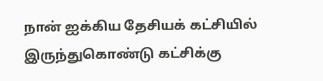நான் ஐக்கிய தேசியக் கட்சியில் இருந்துகொண்டு கட்சிக்கு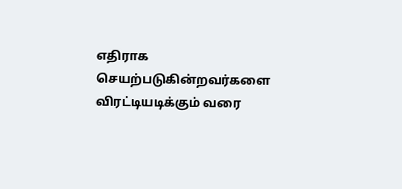எதிராக செயற்படுகின்றவர்களை விரட்டியடிக்கும் வரை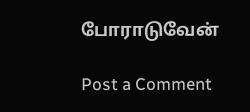போராடுவேன்

Post a Comment